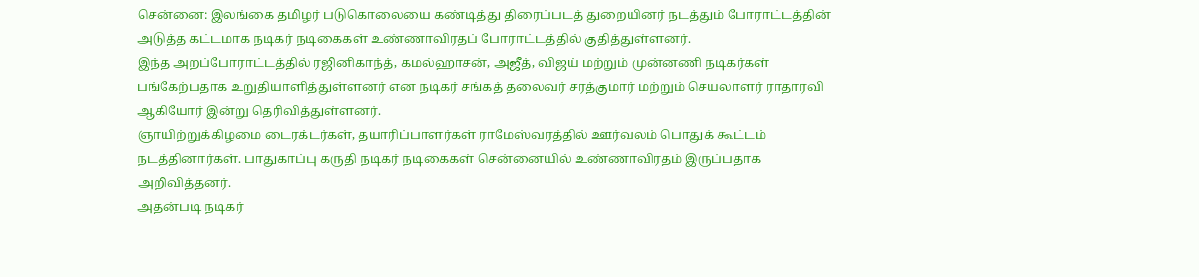சென்னை: இலங்கை தமிழர் படுகொலையை கண்டித்து திரைப்படத் துறையினர் நடத்தும் போராட்டத்தின் அடுத்த கட்டமாக நடிகர் நடிகைகள் உண்ணாவிரதப் போராட்டத்தில் குதித்துள்ளனர்.
இந்த அறப்போராட்டத்தில் ரஜினிகாந்த், கமல்ஹாசன், அஜீத், விஜய் மற்றும் முன்னணி நடிகர்கள் பங்கேற்பதாக உறுதியாளித்துள்ளனர் என நடிகர் சங்கத் தலைவர் சரத்குமார் மற்றும் செயலாளர் ராதாரவி ஆகியோர் இன்று தெரிவித்துள்ளனர்.
ஞாயிற்றுக்கிழமை டைரக்டர்கள், தயாரிப்பாளர்கள் ராமேஸ்வரத்தில் ஊர்வலம் பொதுக் கூட்டம் நடத்தினார்கள். பாதுகாப்பு கருதி நடிகர் நடிகைகள் சென்னையில் உண்ணாவிரதம் இருப்பதாக அறிவித்தனர்.
அதன்படி நடிகர்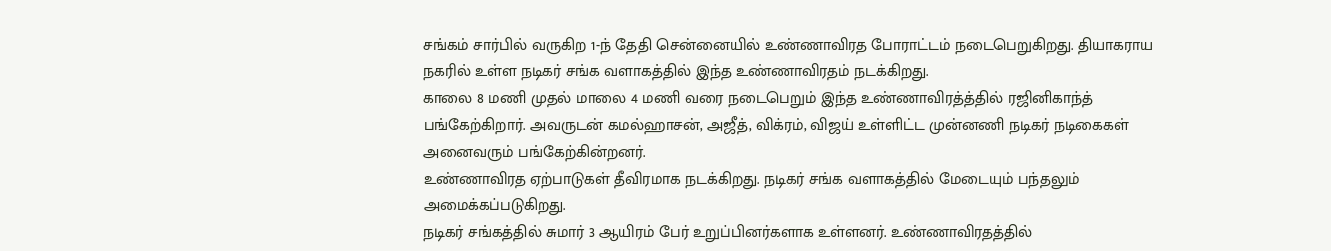சங்கம் சார்பில் வருகிற 1-ந் தேதி சென்னையில் உண்ணாவிரத போராட்டம் நடைபெறுகிறது. தியாகராய நகரில் உள்ள நடிகர் சங்க வளாகத்தில் இந்த உண்ணாவிரதம் நடக்கிறது.
காலை 8 மணி முதல் மாலை 4 மணி வரை நடைபெறும் இந்த உண்ணாவிரத்த்தில் ரஜினிகாந்த் பங்கேற்கிறார். அவருடன் கமல்ஹாசன், அஜீத், விக்ரம், விஜய் உள்ளிட்ட முன்னணி நடிகர் நடிகைகள் அனைவரும் பங்கேற்கின்றனர்.
உண்ணாவிரத ஏற்பாடுகள் தீவிரமாக நடக்கிறது. நடிகர் சங்க வளாகத்தில் மேடையும் பந்தலும் அமைக்கப்படுகிறது.
நடிகர் சங்கத்தில் சுமார் 3 ஆயிரம் பேர் உறுப்பினர்களாக உள்ளனர். உண்ணாவிரதத்தில்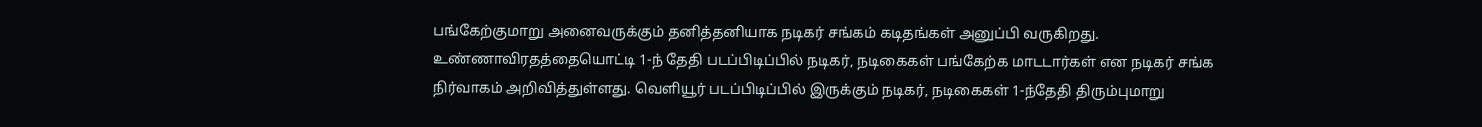பங்கேற்குமாறு அனைவருக்கும் தனித்தனியாக நடிகர் சங்கம் கடிதங்கள் அனுப்பி வருகிறது.
உண்ணாவிரதத்தையொட்டி 1-ந் தேதி படப்பிடிப்பில் நடிகர், நடிகைகள் பங்கேற்க மாடடார்கள் என நடிகர் சங்க நிர்வாகம் அறிவித்துள்ளது. வெளியூர் படப்பிடிப்பில் இருக்கும் நடிகர், நடிகைகள் 1-ந்தேதி திரும்புமாறு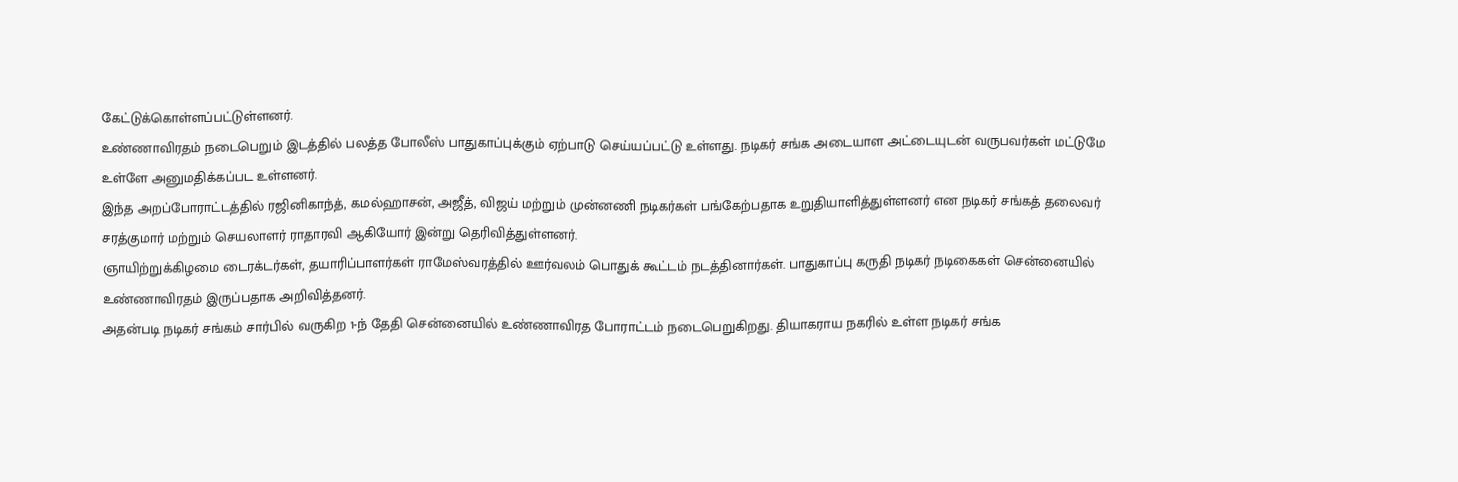கேட்டுக்கொள்ளப்பட்டுள்ளனர்.
உண்ணாவிரதம் நடைபெறும் இடத்தில் பலத்த போலீஸ் பாதுகாப்புக்கும் ஏற்பாடு செய்யப்பட்டு உள்ளது. நடிகர் சங்க அடையாள அட்டையுடன் வருபவர்கள் மட்டுமே உள்ளே அனுமதிக்கப்பட உள்ளனர்.
இந்த அறப்போராட்டத்தில் ரஜினிகாந்த், கமல்ஹாசன், அஜீத், விஜய் மற்றும் முன்னணி நடிகர்கள் பங்கேற்பதாக உறுதியாளித்துள்ளனர் என நடிகர் சங்கத் தலைவர் சரத்குமார் மற்றும் செயலாளர் ராதாரவி ஆகியோர் இன்று தெரிவித்துள்ளனர்.
ஞாயிற்றுக்கிழமை டைரக்டர்கள், தயாரிப்பாளர்கள் ராமேஸ்வரத்தில் ஊர்வலம் பொதுக் கூட்டம் நடத்தினார்கள். பாதுகாப்பு கருதி நடிகர் நடிகைகள் சென்னையில் உண்ணாவிரதம் இருப்பதாக அறிவித்தனர்.
அதன்படி நடிகர் சங்கம் சார்பில் வருகிற 1-ந் தேதி சென்னையில் உண்ணாவிரத போராட்டம் நடைபெறுகிறது. தியாகராய நகரில் உள்ள நடிகர் சங்க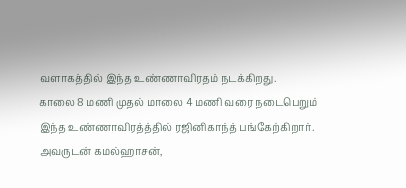வளாகத்தில் இந்த உண்ணாவிரதம் நடக்கிறது.
காலை 8 மணி முதல் மாலை 4 மணி வரை நடைபெறும் இந்த உண்ணாவிரத்த்தில் ரஜினிகாந்த் பங்கேற்கிறார். அவருடன் கமல்ஹாசன்,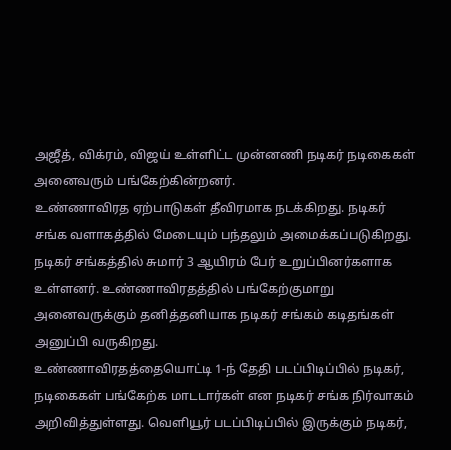அஜீத், விக்ரம், விஜய் உள்ளிட்ட முன்னணி நடிகர் நடிகைகள் அனைவரும் பங்கேற்கின்றனர்.
உண்ணாவிரத ஏற்பாடுகள் தீவிரமாக நடக்கிறது. நடிகர் சங்க வளாகத்தில் மேடையும் பந்தலும் அமைக்கப்படுகிறது.
நடிகர் சங்கத்தில் சுமார் 3 ஆயிரம் பேர் உறுப்பினர்களாக உள்ளனர். உண்ணாவிரதத்தில் பங்கேற்குமாறு அனைவருக்கும் தனித்தனியாக நடிகர் சங்கம் கடிதங்கள் அனுப்பி வருகிறது.
உண்ணாவிரதத்தையொட்டி 1-ந் தேதி படப்பிடிப்பில் நடிகர், நடிகைகள் பங்கேற்க மாடடார்கள் என நடிகர் சங்க நிர்வாகம் அறிவித்துள்ளது. வெளியூர் படப்பிடிப்பில் இருக்கும் நடிகர்,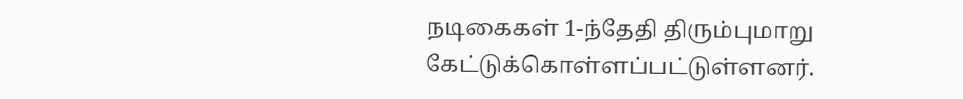நடிகைகள் 1-ந்தேதி திரும்புமாறு கேட்டுக்கொள்ளப்பட்டுள்ளனர்.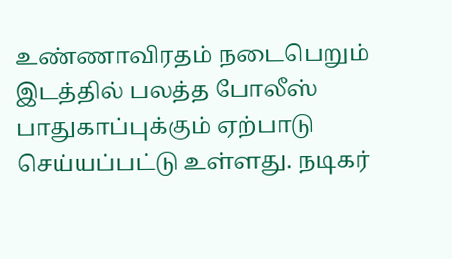உண்ணாவிரதம் நடைபெறும் இடத்தில் பலத்த போலீஸ் பாதுகாப்புக்கும் ஏற்பாடு செய்யப்பட்டு உள்ளது. நடிகர்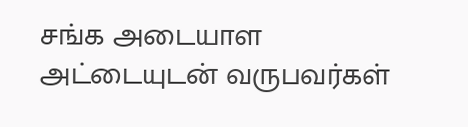சங்க அடையாள அட்டையுடன் வருபவர்கள்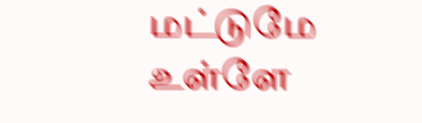மட்டுமே உள்ளே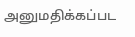அனுமதிக்கப்பட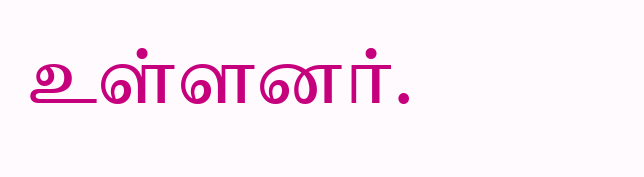உள்ளனர்.